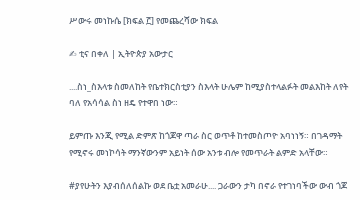ሥውሩ መነኩሴ [ክፍል ፫] የመጨረሻው ክፍል

✍ ቲና በቀለ | ኢትዮጵያ አውታር

....ስነ_ስእላቱ ስመለከት የቤተክርስቲያን ስእላት ሁሌም ከሚያስተላልፉት መልእከት ለየት ባለ የአሳሳል ስነ ዘዴ የተዋበ ነው።

ይምጡ እንጂ የሚል ድምጽ ከጎጆዋ ጣራ ስር ወጥቶ ከተመስጦዮ አባነነኝ። በገዳማት የሚኖሩ መነኮሳት ማንኛውንም አይነት ሰው አንቱ ብሎ የመጥራት ልምድ አላቸው።

#ያየሁትን እያብሰለሰልኩ ወደ ቤቷ አመራሁ.... ጋራውን ታካ በኖራ የተገነባችው ውብ ጎጆ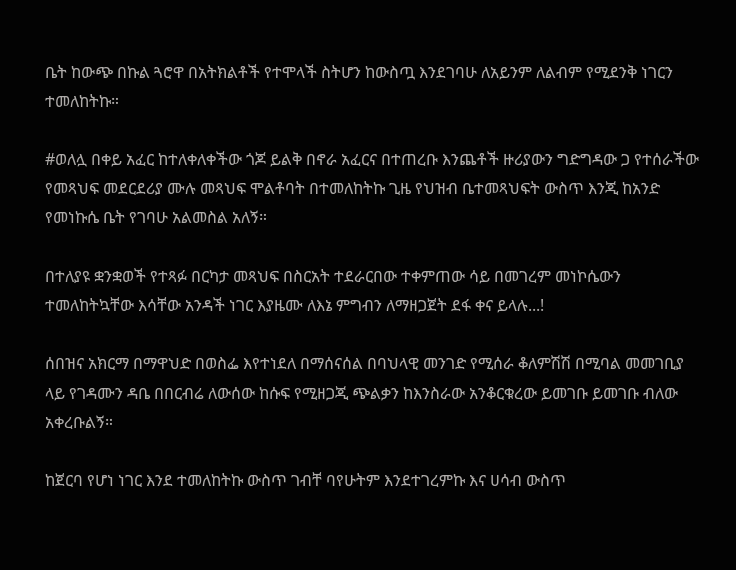ቤት ከውጭ በኩል ጓሮዋ በአትክልቶች የተሞላች ስትሆን ከውስጧ እንደገባሁ ለአይንም ለልብም የሚደንቅ ነገርን ተመለከትኩ።

#ወለሏ በቀይ አፈር ከተለቀለቀችው ጎጆ ይልቅ በኖራ አፈርና በተጠረቡ እንጨቶች ዙሪያውን ግድግዳው ጋ የተሰራችው የመጻህፍ መደርደሪያ ሙሉ መጻህፍ ሞልቶባት በተመለከትኩ ጊዜ የህዝብ ቤተመጻህፍት ውስጥ እንጂ ከአንድ የመነኩሴ ቤት የገባሁ አልመስል አለኝ።

በተለያዩ ቋንቋወች የተጻፉ በርካታ መጻህፍ በስርአት ተደራርበው ተቀምጠው ሳይ በመገረም መነኮሴውን ተመለከትኳቸው እሳቸው አንዳች ነገር እያዜሙ ለእኔ ምግብን ለማዘጋጀት ደፋ ቀና ይላሉ...!

ሰበዝና አክርማ በማዋህድ በወስፌ እየተነደለ በማሰናሰል በባህላዊ መንገድ የሚሰራ ቆለምሽሽ በሚባል መመገቢያ ላይ የገዳሙን ዳቤ በበርብሬ ለውሰው ከሱፍ የሚዘጋጂ ጭልቃን ከእንስራው አንቆርቁረው ይመገቡ ይመገቡ ብለው አቀረቡልኝ።

ከጀርባ የሆነ ነገር እንደ ተመለከትኩ ውስጥ ገብቸ ባየሁትም እንደተገረምኩ እና ሀሳብ ውስጥ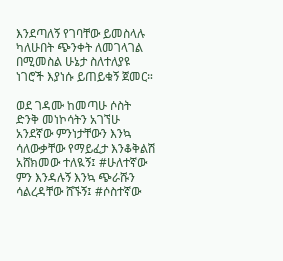እንደጣለኝ የገባቸው ይመስላሉ ካለሁበት ጭንቀት ለመገላገል በሚመስል ሁኔታ ስለተለያዩ ነገሮች እያነሱ ይጠይቁኝ ጀመር።

ወደ ገዳሙ ከመጣሁ ሶስት ድንቅ መነኮሳትን አገኘሁ አንደኛው ምንነታቸውን እንኳ ሳለውቃቸው የማይፈታ እንቆቅልሽ አሸክመው ተለዪኝ፤ #ሁለተኛው ምን እንዳሉኝ እንኳ ጭራሹን ሳልረዳቸው ሸኙኝ፤ #ሶስተኛው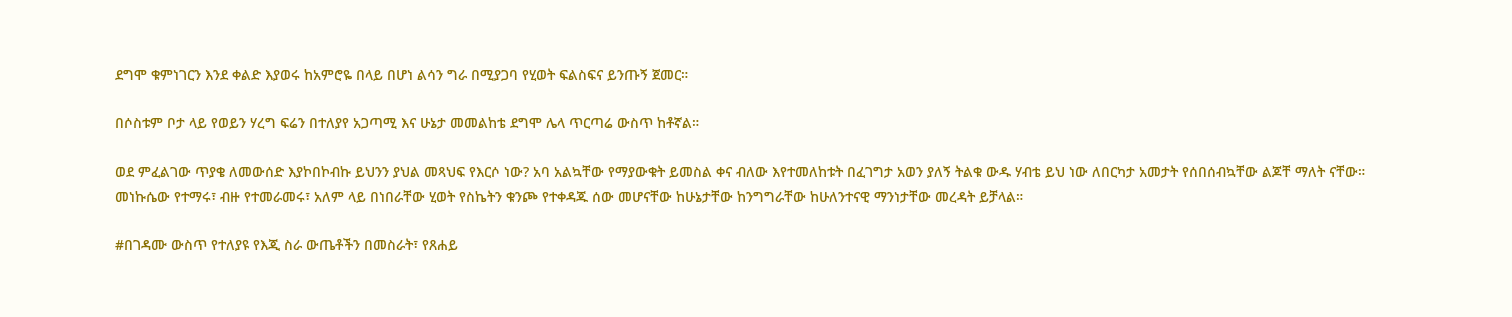ደግሞ ቁምነገርን እንደ ቀልድ እያወሩ ከአምሮዬ በላይ በሆነ ልሳን ግራ በሚያጋባ የሂወት ፍልስፍና ይንጡኝ ጀመር።

በሶስቱም ቦታ ላይ የወይን ሃረግ ፍሬን በተለያየ አጋጣሚ እና ሁኔታ መመልከቴ ደግሞ ሌላ ጥርጣሬ ውስጥ ከቶኛል።

ወደ ምፈልገው ጥያቄ ለመውሰድ እያኮበኮብኩ ይህንን ያህል መጻህፍ የእርሶ ነው? አባ አልኳቸው የማያውቁት ይመስል ቀና ብለው እየተመለከቱት በፈገግታ አወን ያለኝ ትልቁ ውዱ ሃብቴ ይህ ነው ለበርካታ አመታት የሰበሰብኳቸው ልጆቸ ማለት ናቸው።
መነኩሴው የተማሩ፣ ብዙ የተመራመሩ፣ አለም ላይ በነበራቸው ሂወት የስኬትን ቁንጮ የተቀዳጁ ሰው መሆናቸው ከሁኔታቸው ከንግግራቸው ከሁለንተናዊ ማንነታቸው መረዳት ይቻላል።

#በገዳሙ ውስጥ የተለያዩ የእጂ ስራ ውጤቶችን በመስራት፣ የጸሐይ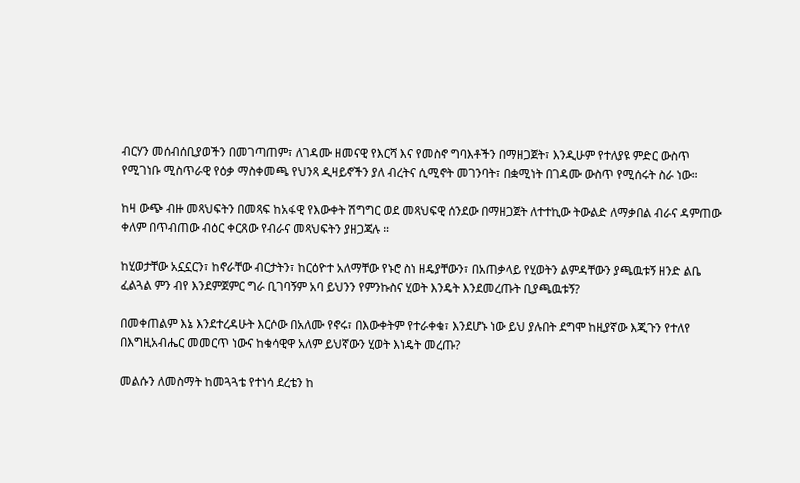ብርሃን መሰብሰቢያወችን በመገጣጠም፣ ለገዳሙ ዘመናዊ የእርሻ እና የመስኖ ግባእቶችን በማዘጋጀት፣ እንዲሁም የተለያዩ ምድር ውስጥ የሚገነቡ ሚስጥራዊ የዕቃ ማስቀመጫ የህንጻ ዲዛይኖችን ያለ ብረትና ሲሚኖት መገንባት፣ በቋሚነት በገዳሙ ውስጥ የሚሰሩት ስራ ነው።

ከዛ ውጭ ብዙ መጻህፍትን በመጻፍ ከአፋዊ የእውቀት ሽግግር ወደ መጻህፍዊ ሰንደው በማዘጋጀት ለተተኪው ትውልድ ለማቃበል ብራና ዳምጠው ቀለም በጥብጠው ብዕር ቀርጸው የብራና መጻህፍትን ያዘጋጃሉ ።

ከሂወታቸው አኗኗርን፣ ከኖራቸው ብርታትን፣ ከርዕዮተ አለማቸው የኑሮ ስነ ዘዴያቸውን፣ በአጠቃላይ የሂወትን ልምዳቸውን ያጫዉቱኝ ዘንድ ልቤ ፈልጓል ምን ብየ እንደምጀምር ግራ ቢገባኝም አባ ይህንን የምንኩስና ሂወት እንዴት እንደመረጡት ቢያጫዉቱኝ?

በመቀጠልም እኔ እንደተረዳሁት እርሶው በአለሙ የኖሩ፣ በእውቀትም የተራቀቁ፣ እንደሆኑ ነው ይህ ያሉበት ደግሞ ከዚያኛው እጂጉን የተለየ በእግዚአብሔር መመርጥ ነውና ከቁሳዊዋ አለም ይህኛውን ሂወት እነዴት መረጡ?

መልሱን ለመስማት ከመጓጓቴ የተነሳ ደረቴን ከ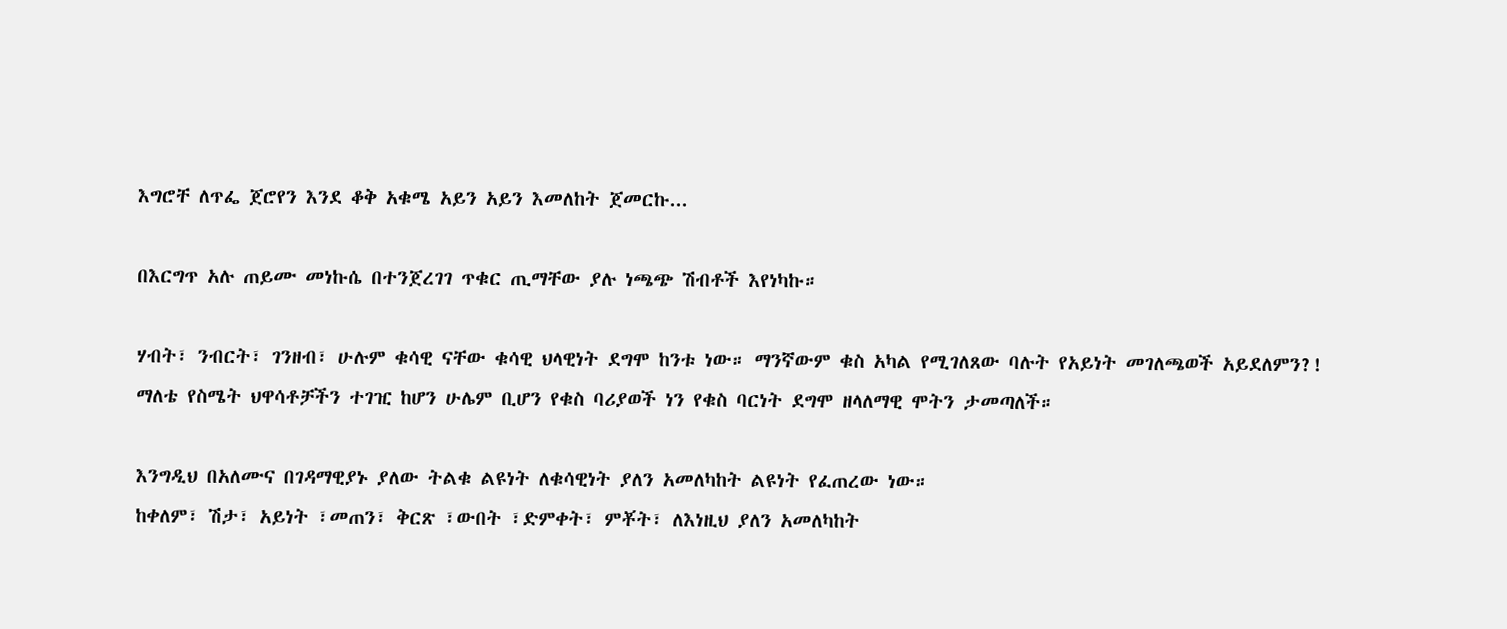እግሮቸ ለጥፌ ጀሮየን እንደ ቆቅ አቁሜ አይን አይን እመለከት ጀመርኩ...

በእርግጥ አሉ ጠይሙ መነኩሴ በተንጀረገገ ጥቁር ጢማቸው ያሉ ነጫጭ ሽብቶች እየነካኩ።

ሃብት፣ ንብርት፣ ገንዘብ፣ ሁሉም ቁሳዊ ናቸው ቁሳዊ ህላዊነት ደግሞ ከንቱ ነው። ማንኛውም ቁስ አካል የሚገለጸው ባሉት የአይነት መገለጫወች አይደለምን?!
ማለቴ የስሜት ህዋሳቶቻችን ተገዢ ከሆን ሁሌም ቢሆን የቁስ ባሪያወች ነን የቁስ ባርነት ደግሞ ዘላለማዊ ሞትን ታመጣለች።

እንግዲህ በአለሙና በገዳማዊያኑ ያለው ትልቁ ልዩነት ለቁሳዊነት ያለን አመለካከት ልዩነት የፈጠረው ነው።
ከቀለም፣ ሽታ፣ አይነት ፣መጠን፣ ቅርጽ ፣ውበት ፣ድምቀት፣ ምቾት፣ ለእነዚህ ያለን አመለካከት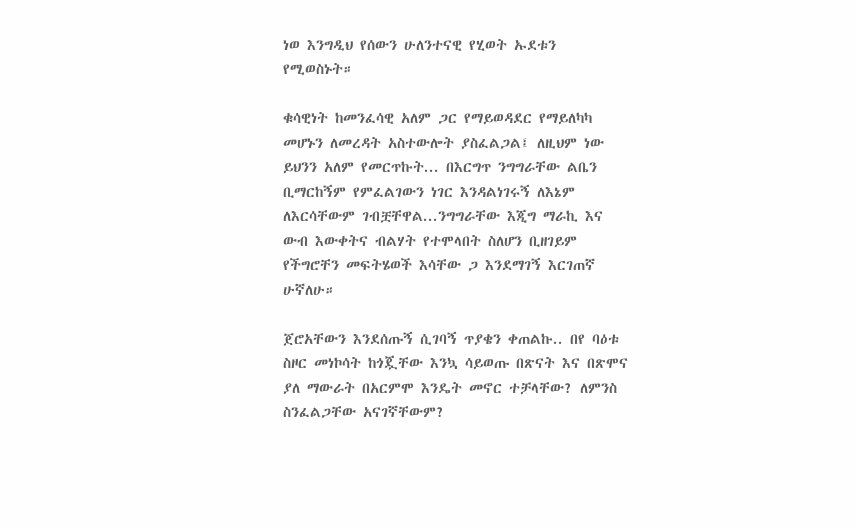ነወ እንግዲህ የሰውን ሁለንተናዊ የሂወት ኡደቱን የሚወስኑት።

ቁሳዊነት ከመንፈሳዊ አለም ጋር የማይወዳደር የማይለካካ መሆኑን ለመረዳት አስተውሎት ያስፈልጋል፤ ለዚህም ነው ይህንን አለም የመርጥኩት... በእርግጥ ንግግራቸው ልቤን ቢማርከኝም የምፈልገውን ነገር እንዳልነገሩኝ ለእኔም ለእርሳቸውም ገብቿቸዋል...ንግግራቸው እጂግ ማራኪ እና ውብ እውቀትና ብልሃት የተሞላበት ስለሆን ቢዘገይም የችግሮቸን መፍትሄወች እሳቸው ጋ እንደማገኝ እርገጠኛ ሁኛለሁ።

ጀሮአቸውን እንደሰጡኝ ሲገባኝ ጥያቄን ቀጠልኩ.. በየ ባዕቱ ስዞር መነኮሳት ከጎጇቸው እንኳ ሳይወጡ በጽናት እና በጽሞና ያለ ማውራት በአርምሞ እንዴት መኖር ተቻላቸው? ለምንስ ስንፈልጋቸው አናገኛቸውም?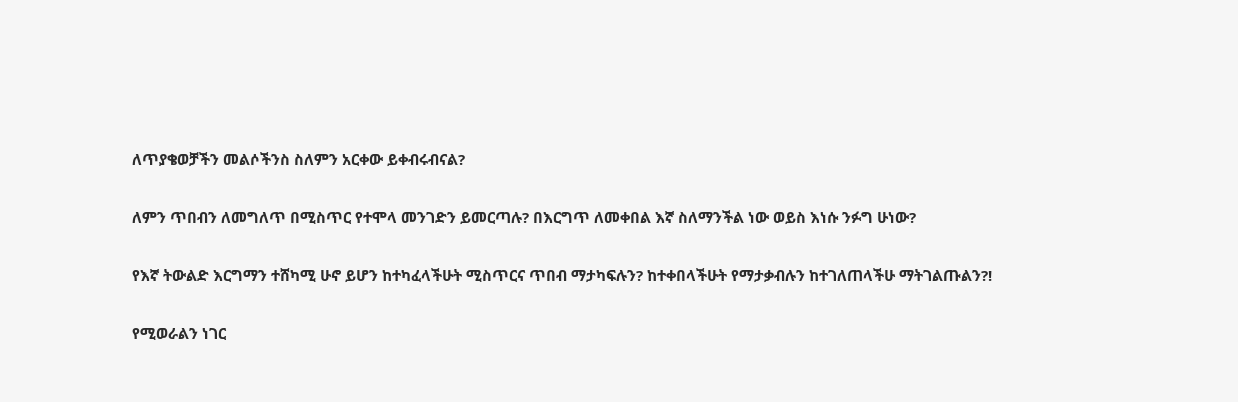ለጥያቄወቻችን መልሶችንስ ስለምን አርቀው ይቀብሩብናል?

ለምን ጥበብን ለመግለጥ በሚስጥር የተሞላ መንገድን ይመርጣሉ? በእርግጥ ለመቀበል እኛ ስለማንችል ነው ወይስ እነሱ ንፉግ ሁነው?

የእኛ ትውልድ እርግማን ተሸካሚ ሁኖ ይሆን ከተካፈላችሁት ሚስጥርና ጥበብ ማታካፍሉን? ከተቀበላችሁት የማታቃብሉን ከተገለጠላችሁ ማትገልጡልን?!

የሚወራልን ነገር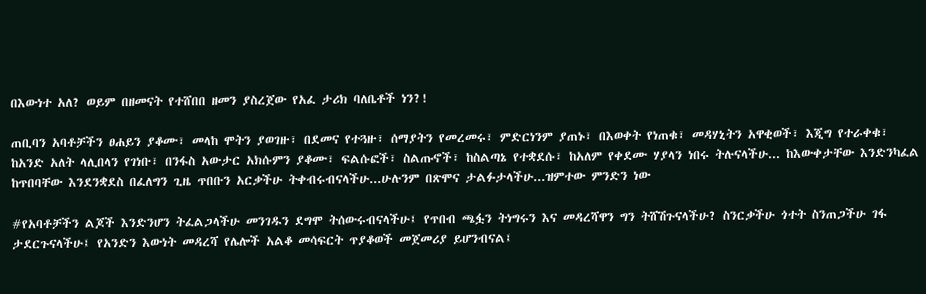በእውነተ አለ? ወይም በዘመናት የተሸበበ ዘመን ያስረጀው የአፈ ታሪክ ባለቤቶች ነን?!

ጠቢባን አባቶቻችን ፀሐይን ያቆሙ፣ መላከ ሞትን ያወገዙ፣ በደመና የተጓዙ፣ ሰማያትን የመረመሩ፣ ምድርነንም ያጠኑ፣ በእወቀት የነጠቁ፣ መዳሃኒትን አዋቂወች፣ እጂግ የተራቀቁ፣ ከአንድ አለት ላሊበላን የገነቡ፣ በንፋስ አውታር አክሱምን ያቆሙ፣ ፍልሱፎች፣ ስልጡኖች፣ ከስልጣኔ የተቋደሱ፣ ከአለም የቀደሙ ሃያላን ነበሩ ትሉናላችሁ... ከእውቀታቸው እንድንካፈል ከጥበባቸው እንደንቋደስ በፈለግን ጊዜ ጥበቡን አርቃችሁ ትቀብሩብናላችሁ...ሁሉንም በጽሞና ታልፉታላችሁ...ዝምተው ምንድን ነው

#የአባቶቻችን ልጆች እንድንሆን ትፈልጋላችሁ መንገዱን ደግሞ ትሰውሩብናላችሁ፤ የጥበብ ጫፏን ትነግሩን እና መዳረሻዋን ግን ትሸሽጉናላችሁ? ስንርቃችሁ ጎተት ስንጠጋችሁ ገፋ ታደርጉናላችሁ፤ የአንድን እውነት መዳረሻ የሌሎች አልቆ መሳፍርት ጥያቆወች መጀመሪያ ይሆንብናል፤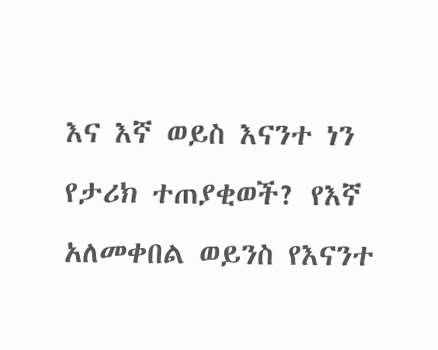እና እኛ ወይስ እናንተ ነን የታሪክ ተጠያቂወች? የእኛ አለመቀበል ወይንስ የእናንተ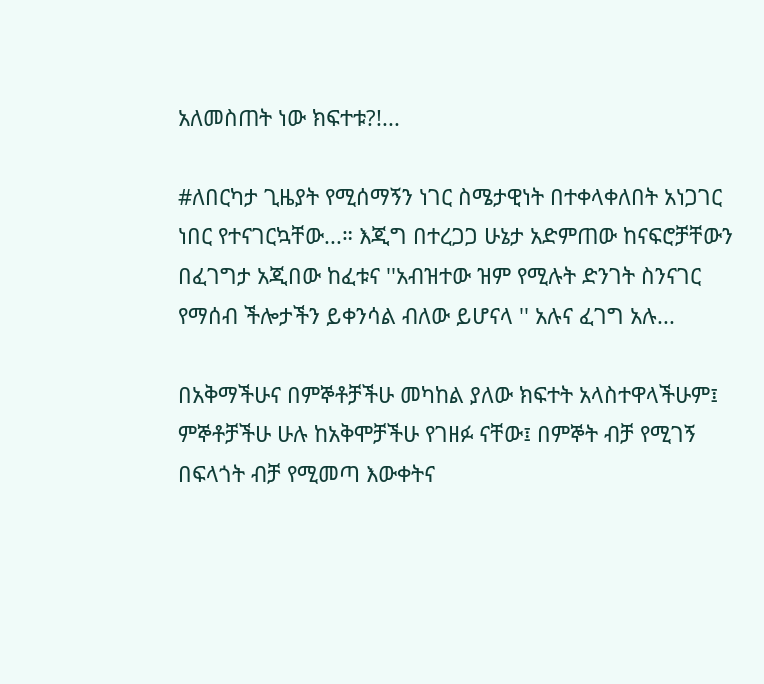አለመስጠት ነው ክፍተቱ?!...

#ለበርካታ ጊዜያት የሚሰማኝን ነገር ስሜታዊነት በተቀላቀለበት አነጋገር ነበር የተናገርኳቸው...። እጂግ በተረጋጋ ሁኔታ አድምጠው ከናፍሮቻቸውን በፈገግታ አጂበው ከፈቱና ''አብዝተው ዝም የሚሉት ድንገት ስንናገር የማሰብ ችሎታችን ይቀንሳል ብለው ይሆናላ '' አሉና ፈገግ አሉ...

በአቅማችሁና በምኞቶቻችሁ መካከል ያለው ክፍተት አላስተዋላችሁም፤ ምኞቶቻችሁ ሁሉ ከአቅሞቻችሁ የገዘፉ ናቸው፤ በምኞት ብቻ የሚገኝ በፍላጎት ብቻ የሚመጣ እውቀትና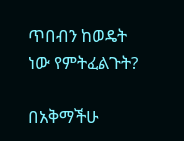ጥበብን ከወዴት ነው የምትፈልጉት?

በአቅማችሁ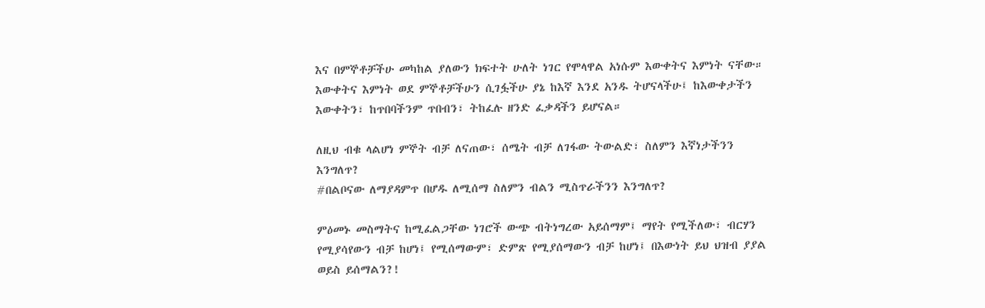እና በምኞቶቻችሁ መካከል ያለውን ክፍተት ሁለት ነገር የሞላዋል አነሱም እውቀትና እምነት ናቸው።
እውቀትና እምነት ወደ ምኞቶቻችሁን ሲገፏችሁ ያኔ ከእኛ እንደ አንዱ ትሆናላችሁ፤ ከእውቀታችን እውቀትን፣ ከጥበባችንም ጥበብን፣ ትከፈሉ ዘንድ ፈቃዳችን ይሆናል።

ለዚህ ብቁ ላልሆነ ምኞት ብቻ ለናጠው፣ ሰሜት ብቻ ለገፋው ትውልድ፣ ስለምን እኛነታችንን እንግለጥ?
#በልቦናው ለማያዳምጥ በሆዱ ለሚሰማ ስለምን ብልን ሚስጥራችንን እንግለጥ?

ምዕመኑ መስማትና ከሚፈልጋቸው ነገሮች ውጭ ብትነግረው አይሰማም፤ ማየት የሚችለው፣ ብርሃን የሚያሳየውን ብቻ ከሆነ፤ የሚሰማውም፣ ድምጽ የሚያሰማውን ብቻ ከሆነ፤ በእውነት ይህ ህዝብ ያያል ወይስ ይሰማልን?!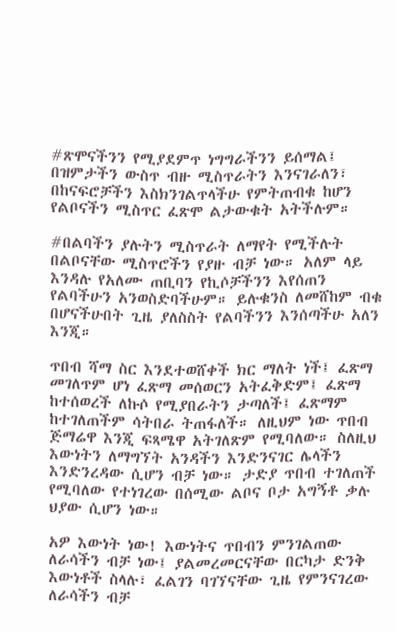#ጽሞናችንን የሚያደምጥ ነግግራችንን ይሰማል፤ በዝምታችን ውስጥ ብዙ ሚስጥራትን እንናገራለን፣ በከናፍሮቻችን እስክንገልጥላችሁ የምትጠብቁ ከሆን የልቦናችን ሚስጥር ፈጽሞ ልታውቁት አትችሉም።

#በልባችን ያሉትን ሚስጥራት ለማየት የሚችሉት በልቦናቸው ሚስጥሮችን የያዙ ብቻ ነው። አለም ላይ እንዳሉ የአለሙ ጠቢባን የኪሶቻችንን እየሰጠን የልባችሁን አንወስድባችሁም። ይሉቁንስ ለመሸከም ብቁ በሆናችሁበት ጊዜ ያለስስት የልባችንን እንሰጣችሁ አለን እንጂ።

ጥበብ ሻማ ስር እንደተወሸቀች ክር ማለት ነች፤ ፈጽማ መገለጥም ሆነ ፈጽማ መሰወርን አትፈቅድም፤ ፈጽማ ከተሰወረች ለኩሶ የሚያበራትን ታጣለች፤ ፈጽማም ከተገለጠችም ሳትበራ ትጠፋለች። ለዚህም ነው ጥበብ ጅማሬዋ እንጂ ፍጻሜዋ አትገለጽም የሚባለው። ስለዚህ እውነትን ለማግኘት አንዳችን እንድንናገር ሌላችን እንድንረዳው ሲሆን ብቻ ነው። ታድያ ጥበብ ተገለጠች የሚባለው የተነገረው በሰሚው ልቦና ቦታ አግኝቶ ቃሉ ህያው ሲሆን ነው።

አዎ እውነት ነው! እውነትና ጥበብን ምንገልጠው ለራሳችን ብቻ ነው፤ ያልመረመርናቸው በርካታ ድንቅ እውነቶች ስላሉ፣ ፈልገን ባገኘናቸው ጊዜ የምንናገረው ለራሳችን ብቻ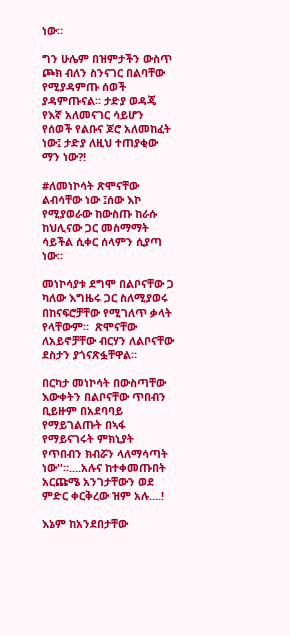ነው።

ግን ሁሌም በዝምታችን ውስጥ ጮክ ብለን ስንናገር በልባቸው የሚያዳምጡ ሰወች ያዳምጡናል። ታድያ ወዳጄ የእኛ አለመናገር ሳይሆን የሰወች የልቡና ጆሮ አለመከፈት ነው፤ ታድያ ለዚህ ተጠያቂው ማን ነው?!

#ለመነኮሳት ጽሞናቸው ልብሳቸው ነው ፤ሰው እኮ የሚያወራው ከውስጡ ከራሱ ከህሊናው ጋር መስማማት ሳይችል ሲቀር ሰላምን ሲያጣ ነው።

መነኮሳያቱ ደግሞ በልቦናቸው ጋ ካለው እግዜሩ ጋር ስለሚያወሩ በከናፍሮቻቸው የሚገለጥ ቃላት የላቸውም።  ጽሞናቸው ለአይኖቻቸው ብርሃን ለልቦናቸው ደስታን ያጎናጽፏቸዋል።

በርካታ መነኮሳት በውስጣቸው እውቀትን በልቦናቸው ጥበብን ቢይዙም በአደባባይ የማይገልጡት በኣፋ የማይናገሩት ምክኒያት የጥበብን ክብሯን ላለማሳጣት ነው''።....አሉና ከተቀመጡበት አርጩሜ አንገታቸውን ወደ ምድር ቀርቅረው ዝም አሉ....!

እኔም ከአንደበታቸው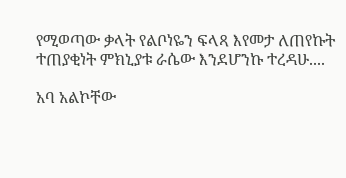የሚወጣው ቃላት የልቦነዬን ፍላጻ እየመታ ለጠየኩት ተጠያቂነት ምክኒያቱ ራሴው እንደሆንኩ ተረዳሁ....

አባ አልኮቸው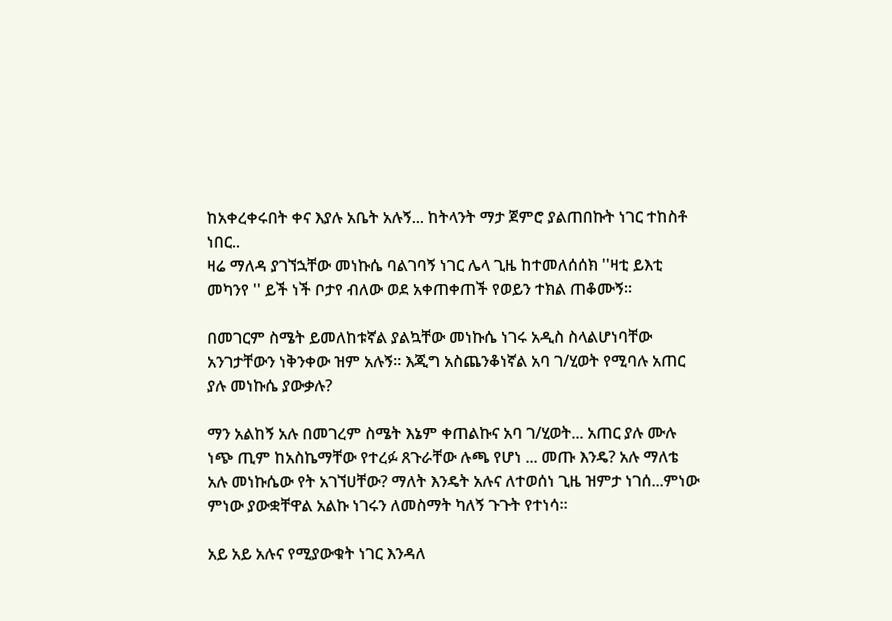ከአቀረቀሩበት ቀና እያሉ አቤት አሉኝ... ከትላንት ማታ ጀምሮ ያልጠበኩት ነገር ተከስቶ ነበር..
ዛሬ ማለዳ ያገኘኋቸው መነኩሴ ባልገባኝ ነገር ሌላ ጊዜ ከተመለሰሰክ ''ዛቲ ይእቲ መካንየ '' ይች ነች ቦታየ ብለው ወደ አቀጠቀጠች የወይን ተክል ጠቆሙኝ።

በመገርም ስሜት ይመለከቱኛል ያልኳቸው መነኩሴ ነገሩ አዲስ ስላልሆነባቸው አንገታቸውን ነቅንቀው ዝም አሉኝ። እጂግ አስጨንቆነኛል አባ ገ/ሂወት የሚባሉ አጠር ያሉ መነኩሴ ያውቃሉ?

ማን አልከኝ አሉ በመገረም ስሜት እኔም ቀጠልኩና አባ ገ/ሂወት... አጠር ያሉ ሙሉ ነጭ ጢም ከአስኬማቸው የተረፉ ጸጉራቸው ሉጫ የሆነ ... መጡ እንዴ? አሉ ማለቴ አሉ መነኩሴው የት አገኘሀቸው? ማለት እንዴት አሉና ለተወሰነ ጊዜ ዝምታ ነገሰ...ምነው ምነው ያውቋቸዋል አልኩ ነገሩን ለመስማት ካለኝ ጉጉት የተነሳ።

አይ አይ አሉና የሚያውቁት ነገር እንዳለ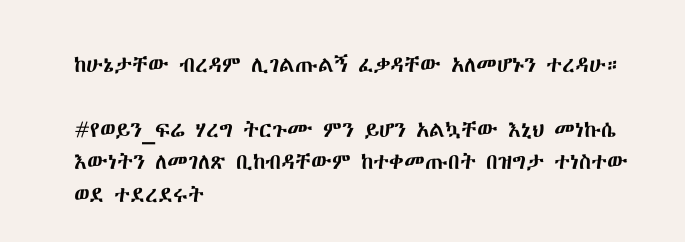ከሁኔታቸው ብረዳም ሊገልጡልኝ ፈቃዳቸው አለመሆኑን ተረዳሁ።

#የወይን_ፍሬ ሃረግ ትርጉሙ ምን ይሆን አልኳቸው እኒህ መነኩሴ እውነትን ለመገለጽ ቢከብዳቸውም ከተቀመጡበት በዝግታ ተነስተው ወደ ተደረደሩት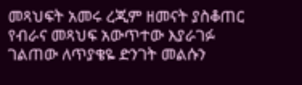መጻህፍት አመሩ ረጂም ዘመናት ያስቆጠር የብራና መጻህፍ አውጥተው እያራገፉ ገልጠው ለጥያቄዬ ድንገት መልሱን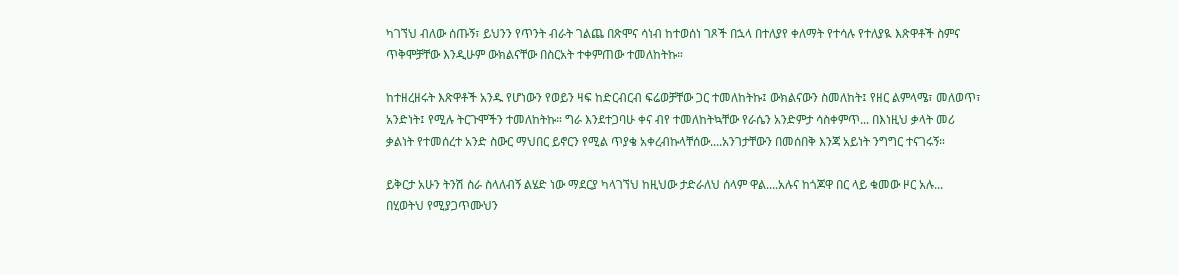ካገኘህ ብለው ሰጡኝ፣ ይህንን የጥንት ብራት ገልጨ በጽሞና ሳነብ ከተወሰነ ገጾች በኋላ በተለያየ ቀለማት የተሳሉ የተለያዪ እጽዋቶች ስምና ጥቅሞቻቸው እንዲሁም ውክልናቸው በስርአት ተቀምጠው ተመለከትኩ።

ከተዘረዘሩት እጽዋቶች አንዱ የሆነውን የወይን ዛፍ ከድርብርብ ፍሬወቻቸው ጋር ተመለከትኩ፤ ውክልናውን ስመለከት፤ የዘር ልምላሜ፣ መለወጥ፣ አንድነት፤ የሚሉ ትርጉሞችን ተመለከትኩ። ግራ እንደተጋባሁ ቀና ብየ ተመለከትኳቸው የራሴን አንድምታ ሳስቀምጥ... በእነዚህ ቃላት መሪ ቃልነት የተመሰረተ አንድ ስውር ማህበር ይኖርን የሚል ጥያቄ አቀረብኩላቸሰው....አንገታቸውን በመሰበቅ እንጃ አይነት ንግግር ተናገሩኝ።

ይቅርታ አሁን ትንሽ ስራ ስላለብኝ ልሄድ ነው ማደርያ ካላገኘህ ከዚህው ታድራለህ ሰላም ዋል....አሉና ከጎጆዋ በር ላይ ቁመው ዞር አሉ... በሂወትህ የሚያጋጥሙህን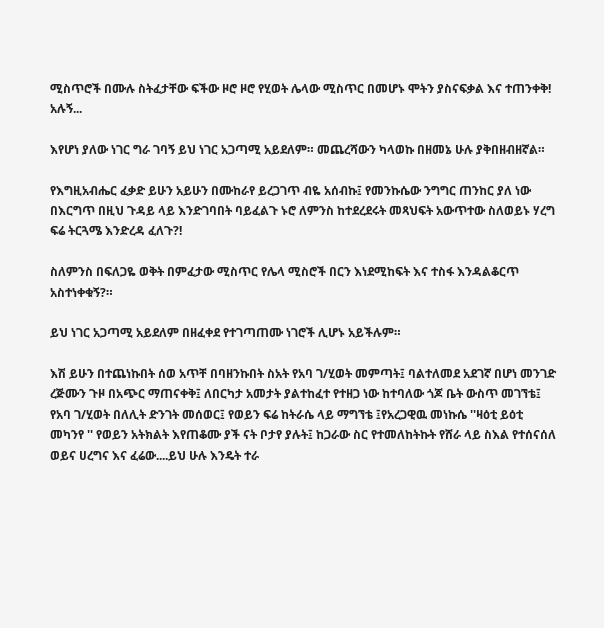ሚስጥሮች በሙሉ ስትፈታቸው ፍችው ዞሮ ዞሮ የሂወት ሌላው ሚስጥር በመሆኑ ሞትን ያስናፍቃል እና ተጠንቀቅ! አሉኝ...

እየሆነ ያለው ነገር ግራ ገባኝ ይህ ነገር አጋጣሚ አይደለም። መጨረሻውን ካላወኩ በዘመኔ ሁሉ ያቅበዘብዘኛል።

የእግዚአብሔር ፈቃድ ይሁን አይሁን በሙከራየ ይረጋገጥ ብዬ አሰብኩ፤ የመንኩሴው ንግግር ጠንከር ያለ ነው በእርግጥ በዚህ ጉዳይ ላይ እንድገባበት ባይፈልጉ ኑሮ ለምንስ ከተደረደሩት መጻህፍት አውጥተው ስለወይኑ ሃረግ ፍሬ ትርጓሜ እንድረዳ ፈለጉ?!

ስለምንስ በፍለጋዬ ወቅት በምፈታው ሚስጥር የሌላ ሚስሮች በርን እነደሚከፍት እና ተስፋ እንዳልቆርጥ አስተነቀቁኝ?።

ይህ ነገር አጋጣሚ አይደለም በዘፈቀደ የተገጣጠሙ ነገሮች ሊሆኑ አይችሉም።

እሽ ይሁን በተጨነኩበት ሰወ አጥቸ በባዘንኩበት ስአት የአባ ገ/ሂወት መምጣት፤ ባልተለመደ አደገኛ በሆነ መንገድ ረጅሙን ጉዞ በአጭር ማጠናቀቅ፤ ለበርካታ አመታት ያልተከፈተ የተዘጋ ነው ከተባለው ጎጆ ቤት ውስጥ መገኘቴ፤ የአባ ገ/ሂወት በለሊት ድንገት መሰወር፤ የወይን ፍሬ ከትራሴ ላይ ማግኘቴ ፤የአረጋዊዉ መነኩሴ ''ዛዕቲ ይዕቲ መካንየ '' የወይን አትክልት እየጠቆሙ ያች ናት ቦታየ ያሉት፤ ከጋራው ስር የተመለከትኩት የሸራ ላይ ስእል የተሰናሰለ ወይና ሀረግና እና ፈሬው....ይህ ሁሉ እንዴት ተራ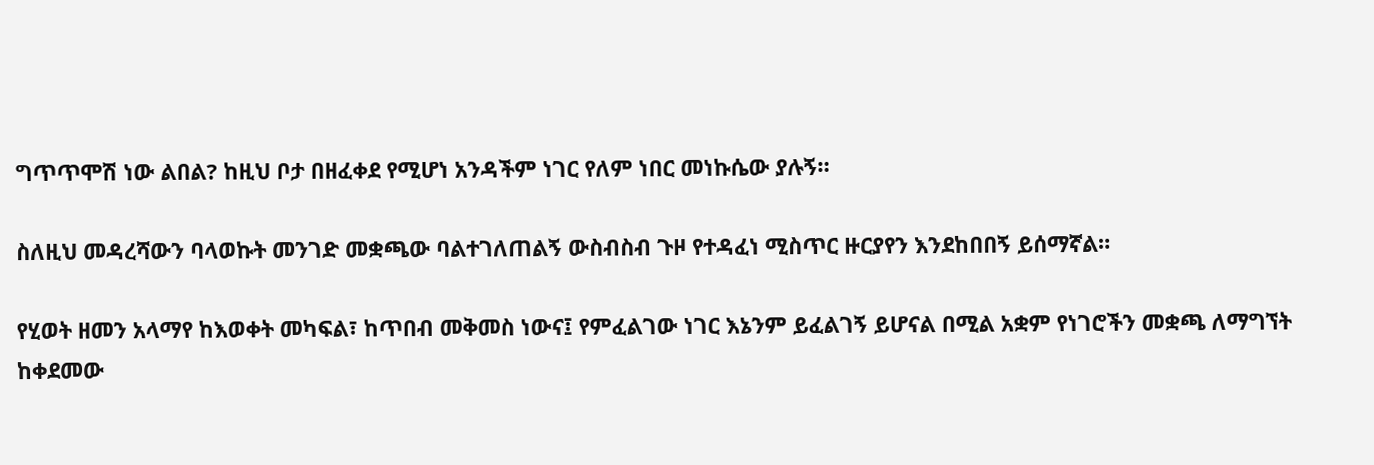ግጥጥሞሽ ነው ልበል? ከዚህ ቦታ በዘፈቀደ የሚሆነ አንዳችም ነገር የለም ነበር መነኩሴው ያሉኝ።

ስለዚህ መዳረሻውን ባላወኩት መንገድ መቋጫው ባልተገለጠልኝ ውስብስብ ጉዞ የተዳፈነ ሚስጥር ዙርያየን እንደከበበኝ ይሰማኛል።

የሂወት ዘመን አላማየ ከእወቀት መካፍል፣ ከጥበብ መቅመስ ነውና፤ የምፈልገው ነገር እኔንም ይፈልገኝ ይሆናል በሚል አቋም የነገሮችን መቋጫ ለማግኘት ከቀደመው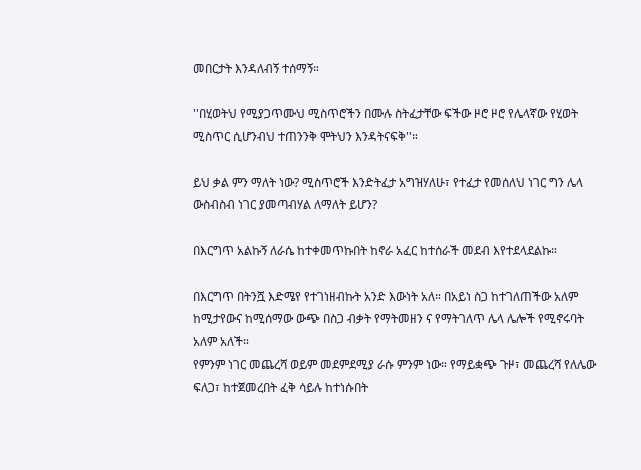መበርታት እንዳለብኝ ተሰማኝ።

''በሂወትህ የሚያጋጥሙህ ሚስጥሮችን በሙሉ ስትፈታቸው ፍችው ዞሮ ዞሮ የሌላኛው የሂወት ሚስጥር ሲሆንብህ ተጠንንቅ ሞትህን እንዳትናፍቅ''።

ይህ ቃል ምን ማለት ነው? ሚስጥሮች እንድትፈታ አግዝሃለሁ፣ የተፈታ የመሰለህ ነገር ግን ሌላ ውስብስብ ነገር ያመጣብሃል ለማለት ይሆን?

በእርግጥ አልኩኝ ለራሴ ከተቀመጥኩበት ከኖራ አፈር ከተሰራች መደብ እየተደላደልኩ።

በእርግጥ በትንሿ እድሜየ የተገነዘብኩት አንድ እውነት አለ። በአይነ ስጋ ከተገለጠችው አለም ከሚታየውና ከሚሰማው ውጭ በስጋ ብቃት የማትመዘን ና የማትገለጥ ሌላ ሌሎች የሚኖሩባት አለም አለች።
የምንም ነገር መጨረሻ ወይም መደምደሚያ ራሱ ምንም ነው። የማይቋጭ ጉዞ፣ መጨረሻ የለሌው ፍለጋ፣ ከተጀመረበት ፈቅ ሳይሉ ከተነሱበት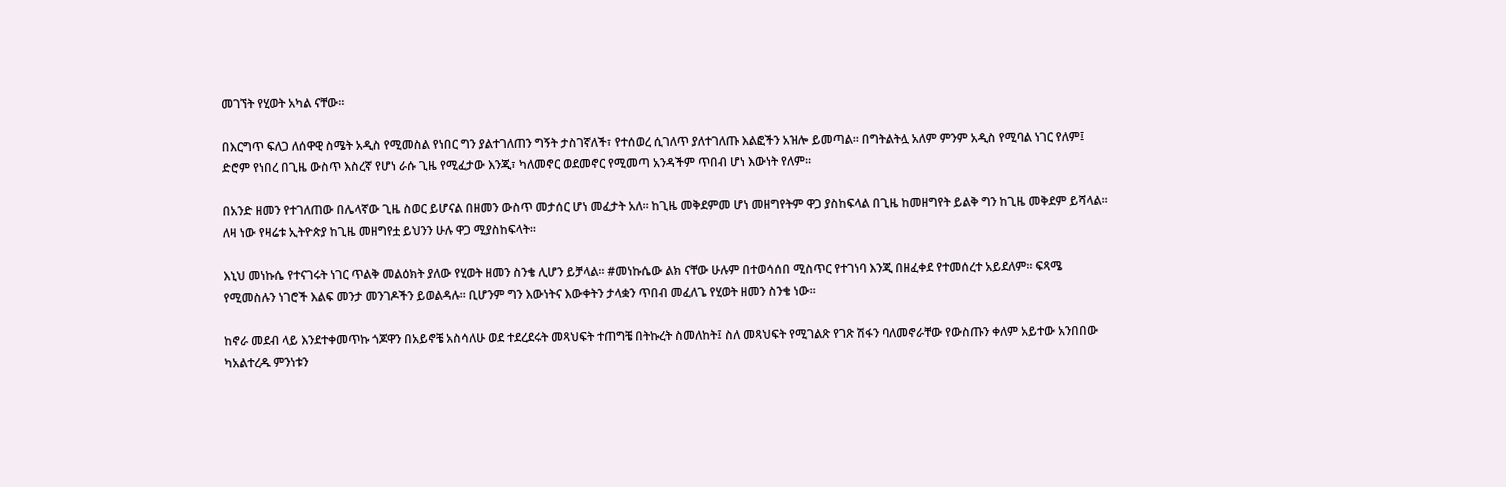መገኘት የሂወት አካል ናቸው።

በእርግጥ ፍለጋ ለሰዋዊ ስሜት አዲስ የሚመስል የነበር ግን ያልተገለጠን ግኝት ታስገኛለች፣ የተሰወረ ሲገለጥ ያለተገለጡ እልፎችን አዝሎ ይመጣል። በግትልትሏ አለም ምንም አዲስ የሚባል ነገር የለም፤ ድሮም የነበረ በጊዜ ውስጥ እስረኛ የሆነ ራሱ ጊዜ የሚፈታው እንጂ፣ ካለመኖር ወደመኖር የሚመጣ አንዳችም ጥበብ ሆነ እውነት የለም።

በአንድ ዘመን የተገለጠው በሌላኛው ጊዜ ስወር ይሆናል በዘመን ውስጥ መታሰር ሆነ መፈታት አለ። ከጊዜ መቅደምመ ሆነ መዘግየትም ዋጋ ያስከፍላል በጊዜ ከመዘግየት ይልቅ ግን ከጊዜ መቅደም ይሻላል። ለዛ ነው የዛሬቱ ኢትዮጵያ ከጊዜ መዘግየቷ ይህንን ሁሉ ዋጋ ሚያስከፍላት።

እኒህ መነኩሴ የተናገሩት ነገር ጥልቅ መልዕክት ያለው የሂወት ዘመን ስንቄ ሊሆን ይቻላል። #መነኩሴው ልክ ናቸው ሁሉም በተወሳሰበ ሚስጥር የተገነባ እንጂ በዘፈቀደ የተመሰረተ አይደለም። ፍጻሜ የሚመስሉን ነገሮች እልፍ መንታ መንገዶችን ይወልዳሉ። ቢሆንም ግን እውነትና እውቀትን ታላቋን ጥበብ መፈለጌ የሂወት ዘመን ስንቄ ነው።

ከኖራ መደብ ላይ እንደተቀመጥኩ ጎጆዋን በአይኖቼ አስሳለሁ ወደ ተደረደሩት መጻህፍት ተጠግቼ በትኩረት ስመለከት፤ ስለ መጻህፍት የሚገልጽ የገጽ ሽፋን ባለመኖራቸው የውስጡን ቀለም አይተው አንበበው ካአልተረዱ ምንነቱን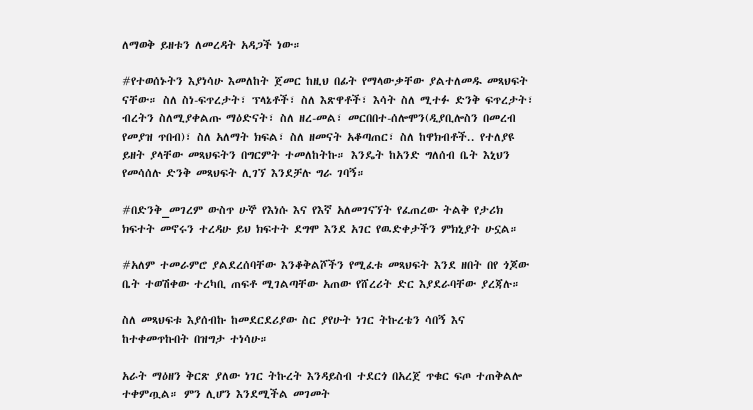ለማወቅ ይዘቱን ለመረዳት አዳጋች ነው።

#የተወሰኑትን እያነሳሁ እመለከት ጀመር ከዚህ በፊት የማላውቃቸው ያልተለመዱ መጻህፍት ናቸው። ስለ ስነ-ፍጥረታት፣ ፕላኔቶች፣ ስለ እጽዋቶች፣ እሳት ስለ ሚተፉ ድንቅ ፍጥረታት፣ ብረትን ስለሚያቀልጡ ማዕድናት፣ ስለ ዘረ-መል፣ መርበበተ-ሰሎሞን(ዲያቢሎስን በመረብ የመያዝ ጥበብ)፣ ስለ አለማት ክፍል፣ ስለ ዘመናት አቆጣጠር፣ ስለ ከዋክብቶች.. የተለያዩ ይዘት ያላቸው መጻህፍትን በግርምት ተመለከትኩ። እንዴት ከአንድ ግለሰብ ቤት እኒህን የመሳሰሉ ድንቅ መጻህፍት ሊገኘ እንደቻሉ ግራ ገባኝ።

#በድንቅ_መገረም ውስጥ ሁኞ የእነሱ እና የእኛ አለመገናኘት የፈጠረው ትልቅ የታሪክ ክፍተት መኖሩን ተረዳሁ ይህ ክፍተት ደግሞ እንደ አገር የዉድቀታችን ምክኒያት ሁኗል።

#አለም ተመራምሮ ያልደረሰባቸው እንቆቅልሾችን የሚፈቱ መጻህፍት እንደ ዘበት በየ ጎጆው ቤት ተወሽቀው ተረካቢ ጠፍቶ ሚገልጣቸው አጠው የሸረሪት ድር እያደራባቸው ያረጃሉ።

ስለ መጻህፍቱ እያሰብኩ ከመደርደሪያው ስር ያየሁት ነገር ትኩረቴን ሳበኝ እና ከተቀመጥኩበት በዝግታ ተነሳሁ።

አራት ማዕዘን ቅርጽ ያለው ነገር ትኩረት እንዳይስብ ተደርጎ በአረጀ ጥቁር ፍጦ ተጠቅልሎ ተቀምጧል። ምን ሊሆን እንደሚችል መገመት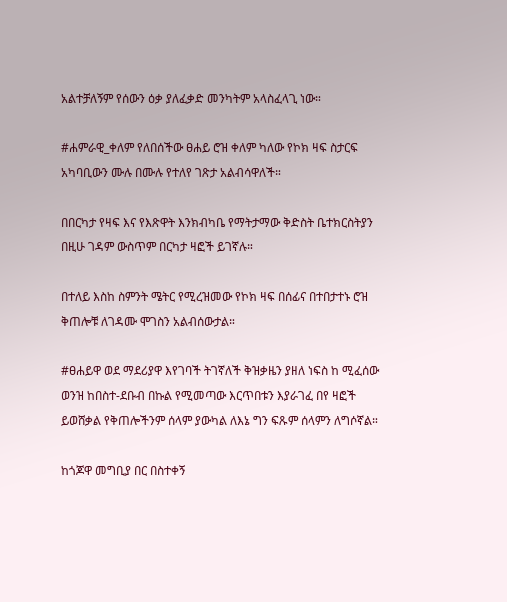አልተቻለኝም የሰውን ዕቃ ያለፈቃድ መንካትም አላስፈላጊ ነው።

#ሐምራዊ_ቀለም የለበሰችው ፀሐይ ሮዝ ቀለም ካለው የኮክ ዛፍ ስታርፍ አካባቢውን ሙሉ በሙሉ የተለየ ገጽታ አልብሳዋለች።

በበርካታ የዛፍ እና የእጽዋት እንክብካቤ የማትታማው ቅድስት ቤተክርስትያን በዚሁ ገዳም ውስጥም በርካታ ዛፎች ይገኛሉ።

በተለይ እስከ ስምንት ሜትር የሚረዝመው የኮክ ዛፍ በሰፊና በተበታተኑ ሮዝ ቅጠሎቹ ለገዳሙ ሞገስን አልብሰውታል።

#ፀሐይዋ ወደ ማደሪያዋ እየገባች ትገኛለች ቅዝቃዜን ያዘለ ነፍስ ከ ሚፈሰው ወንዝ ከበስተ-ደቡብ በኩል የሚመጣው እርጥበቱን እያራገፈ በየ ዛፎች ይወሸቃል የቅጠሎችንም ሰላም ያውካል ለእኔ ግን ፍጹም ሰላምን ለግሶኛል።

ከጎጆዋ መግቢያ በር በስተቀኝ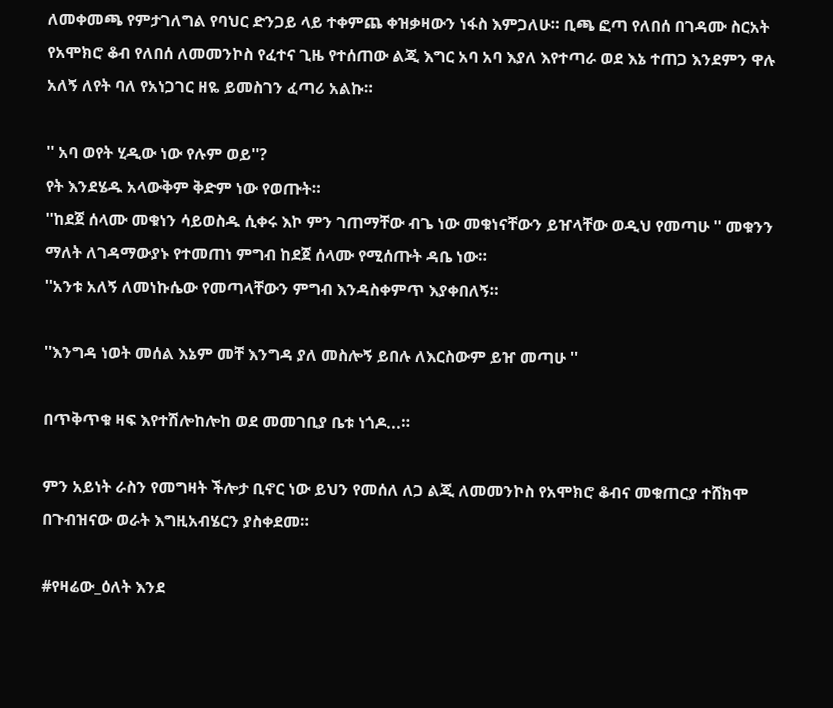ለመቀመጫ የምታገለግል የባህር ድንጋይ ላይ ተቀምጨ ቀዝቃዛውን ነፋስ እምጋለሁ። ቢጫ ፎጣ የለበሰ በገዳሙ ስርአት የአሞክሮ ቆብ የለበሰ ለመመንኮስ የፈተና ጊዜ የተሰጠው ልጂ እግር አባ አባ እያለ እየተጣራ ወደ እኔ ተጠጋ እንደምን ዋሉ አለኝ ለየት ባለ የአነጋገር ዘዬ ይመስገን ፈጣሪ አልኩ።

'' አባ ወየት ሂዲው ነው የሉም ወይ''?
የት እንደሄዱ አላውቅም ቅድም ነው የወጡት።
''ከደጀ ሰላሙ መቁነን ሳይወስዱ ሲቀሩ እኮ ምን ገጠማቸው ብጌ ነው መቁነናቸውን ይዠላቸው ወዲህ የመጣሁ '' መቁንን ማለት ለገዳማውያኑ የተመጠነ ምግብ ከደጀ ሰላሙ የሚሰጡት ዳቤ ነው።
''አንቱ አለኝ ለመነኩሴው የመጣላቸውን ምግብ እንዳስቀምጥ እያቀበለኝ።

''እንግዳ ነወት መሰል እኔም መቸ እንግዳ ያለ መስሎኝ ይበሉ ለእርስውም ይዠ መጣሁ ''

በጥቅጥቁ ዛፍ እየተሽሎከሎከ ወደ መመገቢያ ቤቱ ነጎዶ...።

ምን አይነት ራስን የመግዛት ችሎታ ቢኖር ነው ይህን የመሰለ ለጋ ልጂ ለመመንኮስ የአሞክሮ ቆብና መቁጠርያ ተሸክሞ በጉብዝናው ወራት እግዚአብሄርን ያስቀደመ።

#የዛሬው_ዕለት እንደ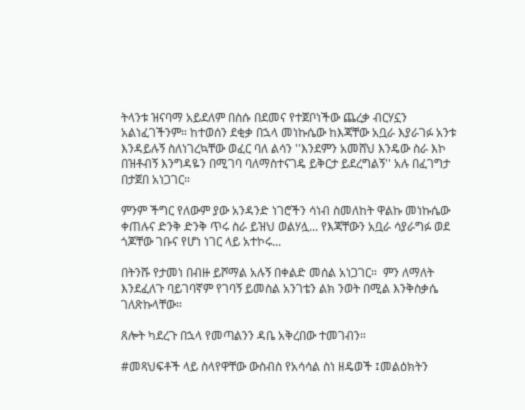ትላንቱ ዝናባማ አይደለም በስሱ በደመና የተጀቦነችው ጨረቃ ብርሃኗን አልነፈገችንም። ከተወሰን ደቂቃ በኋላ መነኩሴው ከእጃቸው አቧራ እያራገፉ አንቱ እንዳይሉኝ ስለነገረኳቸው ወፈር ባለ ልሳን ''እንደምን አመሸህ እንዴው ስራ እኮ በዝቶብኝ እንግዳዬን በሚገባ ባለማስተናገዴ ይቅርታ ይደረግልኝ'' አሉ በፈገግታ በታጀበ አነጋገር።

ምንም ችግር የለውም ያው አንዳንድ ነገሮችን ሳነብ ስመለከት ዋልኩ መነኩሴው ቀጠሉና ድንቅ ድንቅ ጥሩ ስራ ይዝህ ወልሃሏ... የእጃቸውን አቧራ ሳያራግፉ ወደ ጎጆቸው ገቡና የሆነ ነገር ላይ አተኮሩ...

በትንሹ የታመነ በብዙ ይሾማል አሉኝ በቀልድ መሰል አነጋገር።  ምን ለማለት እንደፈለጉ ባይገባኛም የገባኝ ይመስል አንገቴን ልክ ንወት በሚል እንቅስቃሴ ገለጽኩላቸው።

ጸሎት ካደረጉ በኋላ የመጣልንን ዳቤ አቅረበው ተመገብን።

#መጻህፍቶች ላይ ስላየዋቸው ውስብስ የአሳሳል ስነ ዘዴወች ፤መልዕክትን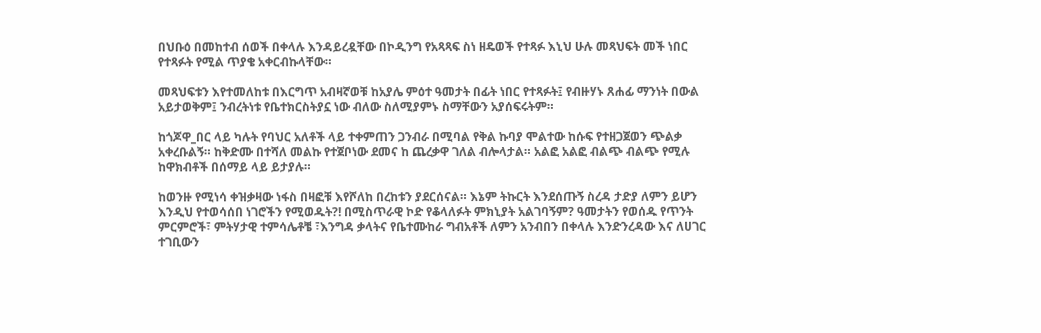በህቡዕ በመከተብ ሰወች በቀላሉ እንዳይረዷቸው በኮዲንግ የአጻጻፍ ስነ ዘዴወች የተጻፉ እኒህ ሁሉ መጻህፍት መች ነበር የተጻፉት የሚል ጥያቄ አቀርብኩላቸው።

መጻህፍቱን እየተመለከቱ በእርግጥ አብዛኛወቹ ከአያሌ ምዕተ ዓመታት በፊት ነበር የተጻፉት፤ የብዙሃኑ ጸሐፊ ማንነት በውል አይታወቅም፤ ንብረትነቱ የቤተክርስትያኗ ነው ብለው ስለሚያምኑ ስማቸውን አያሰፍሩትም።

ከጎጆዋ_በር ላይ ካሉት የባህር አለቶች ላይ ተቀምጠን ጋንብራ በሚባል የቅል ኩባያ ሞልተው ከሱፍ የተዘጋጀወን ጭልቃ አቀረቡልኝ። ከቅድሙ በተሻለ መልኩ የተጀቦነው ደመና ከ ጨረቃዋ ገለል ብሎላታል። አልፎ አልፎ ብልጭ ብልጭ የሚሉ ከዋክብቶች በሰማይ ላይ ይታያሉ።

ከወንዙ የሚነሳ ቀዝቃዛው ነፋስ በዛፎቹ እየሾለከ በረከቱን ያደርሰናል። እኔም ትኩርት እንደሰጡኝ ስረዳ ታድያ ለምን ይሆን እንዲህ የተወሳሰበ ነገሮችን የሚወዱት?! በሚስጥራዊ ኮድ የቆላለፉት ምክኒያት አልገባኝም? ዓመታትን የወሰዱ የጥንት ምርምሮች፣ ምትሃታዊ ተምሳሌቶቼ ፣እንግዳ ቃላትና የቤተሙከራ ግብአቶች ለምን አንብበን በቀላሉ እንድንረዳው እና ለሀገር ተገቢውን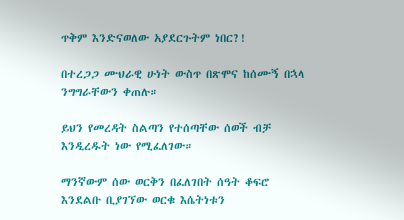ጥቅም እንድናወለው አያደርጉትም ነበር?!

በተረጋጋ ሙህራዊ ሁነት ውስጥ በጽሞና ከሰሙኝ በኋላ ንግግራቸውን ቀጠሉ።

ይህን የመረዳት ስልጣን የተሰጣቸው ሰወች ብቻ እንዲረዱት ነው የሚፈለገው።

ማንኛውም ሰው ወርቅን በፈለገበት ሰዓት ቆፍሮ እንደልቡ ቢያገኘው ወርቁ እሴትነቱን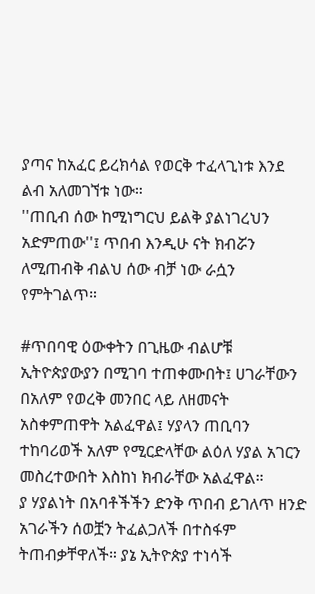ያጣና ከአፈር ይረክሳል የወርቅ ተፈላጊነቱ እንደ ልብ አለመገኘቱ ነው።
''ጠቢብ ሰው ከሚነግርህ ይልቅ ያልነገረህን አድምጠው''፤ ጥበብ እንዲሁ ናት ክብሯን ለሚጠብቅ ብልህ ሰው ብቻ ነው ራሷን የምትገልጥ።

#ጥበባዊ ዕውቀትን በጊዜው ብልሆቹ ኢትዮጵያውያን በሚገባ ተጠቀሙበት፤ ሀገራቸውን በአለም የወረቅ መንበር ላይ ለዘመናት አስቀምጠዋት አልፈዋል፤ ሃያላን ጠቢባን ተከባሪወች አለም የሚርድላቸው ልዕለ ሃያል አገርን መስረተውበት እስከነ ክብራቸው አልፈዋል።
ያ ሃያልነት በአባቶችችን ድንቅ ጥበብ ይገለጥ ዘንድ አገራችን ሰወቿን ትፈልጋለች በተስፋም ትጠብቃቸዋለች። ያኔ ኢትዮጵያ ተነሳች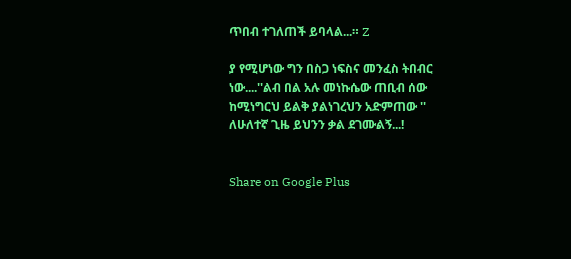ጥበብ ተገለጠች ይባላል...። Z

ያ የሚሆነው ግን በስጋ ነፍስና መንፈስ ትበብር ነው....''ልብ በል አሉ መነኩሴው ጠቢብ ሰው ከሚነግርህ ይልቅ ያልነገረህን አድምጠው '' ለሁለተኛ ጊዜ ይህንን ቃል ደገሙልኝ...!


Share on Google Plus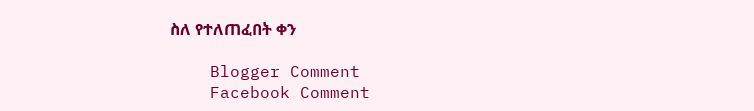ስለ የተለጠፈበት ቀን

    Blogger Comment
    Facebook Comment